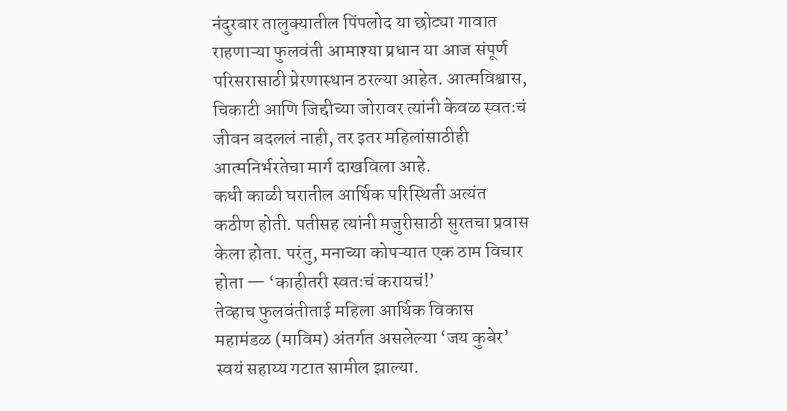नंदुरबार तालुक्यातील पिंपलोद या छोट्या गावात राहणाऱ्या फुलवंती आमाश्या प्रधान या आज संपूर्ण परिसरासाठी प्रेरणास्थान ठरल्या आहेत. आत्मविश्वास, चिकाटी आणि जिद्दीच्या जोरावर त्यांनी केवळ स्वतःचं जीवन बदललं नाही, तर इतर महिलांसाठीही आत्मनिर्भरतेचा मार्ग दाखविला आहे.
कधी काळी घरातील आर्थिक परिस्थिती अत्यंत कठीण होती. पतीसह त्यांनी मजुरीसाठी सुरतचा प्रवास केला होता. परंतु, मनाच्या कोपऱ्यात एक ठाम विचार होता — ‘काहीतरी स्वतःचं करायचं!’
तेव्हाच फुलवंतीताई महिला आर्थिक विकास महामंडळ (माविम) अंतर्गत असलेल्या ‘जय कुबेर’ स्वयं सहाय्य गटात सामील झाल्या.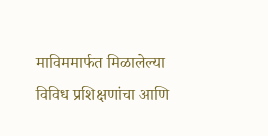माविममार्फत मिळालेल्या विविध प्रशिक्षणांचा आणि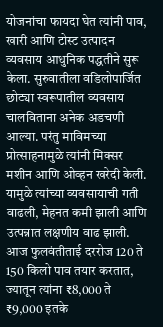योजनांचा फायदा घेत त्यांनी पाव, खारी आणि टोस्ट उत्पादन व्यवसाय आधुनिक पद्धतीने सुरू केला. सुरुवातीला वडिलोपार्जित छोट्या स्वरूपातील व्यवसाय चालविताना अनेक अडचणी आल्या. परंतु माविमच्या प्रोत्साहनामुळे त्यांनी मिक्सर मशीन आणि ओव्हन खरेदी केली. यामुळे त्यांच्या व्यवसायाची गती वाढली, मेहनत कमी झाली आणि उत्पन्नात लक्षणीय वाढ झाली.
आज फुलवंतीताई दररोज 120 ते 150 किलो पाव तयार करतात, ज्यातून त्यांना ₹8,000 ते ₹9,000 इतके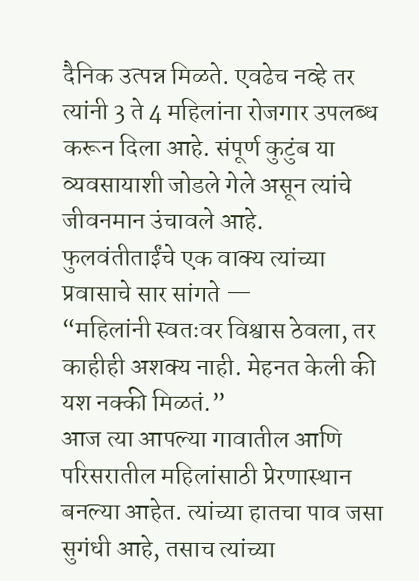दैनिक उत्पन्न मिळते. एवढेच नव्हे तर त्यांनी 3 ते 4 महिलांना रोजगार उपलब्ध करून दिला आहे. संपूर्ण कुटुंब या व्यवसायाशी जोडले गेले असून त्यांचे जीवनमान उंचावले आहे.
फुलवंतीताईंचे एक वाक्य त्यांच्या प्रवासाचे सार सांगते —
“महिलांनी स्वतःवर विश्वास ठेवला, तर काहीही अशक्य नाही. मेहनत केली की यश नक्की मिळतं.”
आज त्या आपल्या गावातील आणि परिसरातील महिलांसाठी प्रेरणास्थान बनल्या आहेत. त्यांच्या हातचा पाव जसा सुगंधी आहे, तसाच त्यांच्या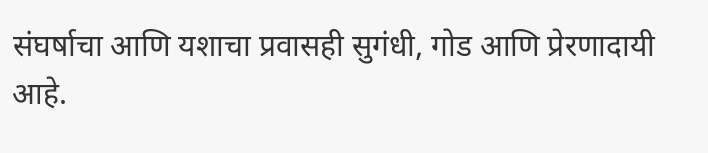संघर्षाचा आणि यशाचा प्रवासही सुगंधी, गोड आणि प्रेरणादायी आहे.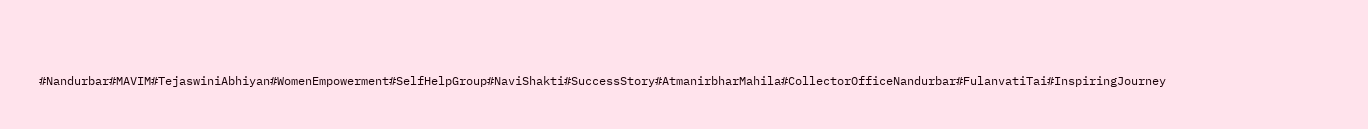#Nandurbar#MAVIM#TejaswiniAbhiyan#WomenEmpowerment#SelfHelpGroup#NaviShakti#SuccessStory#AtmanirbharMahila#CollectorOfficeNandurbar#FulanvatiTai#InspiringJourney